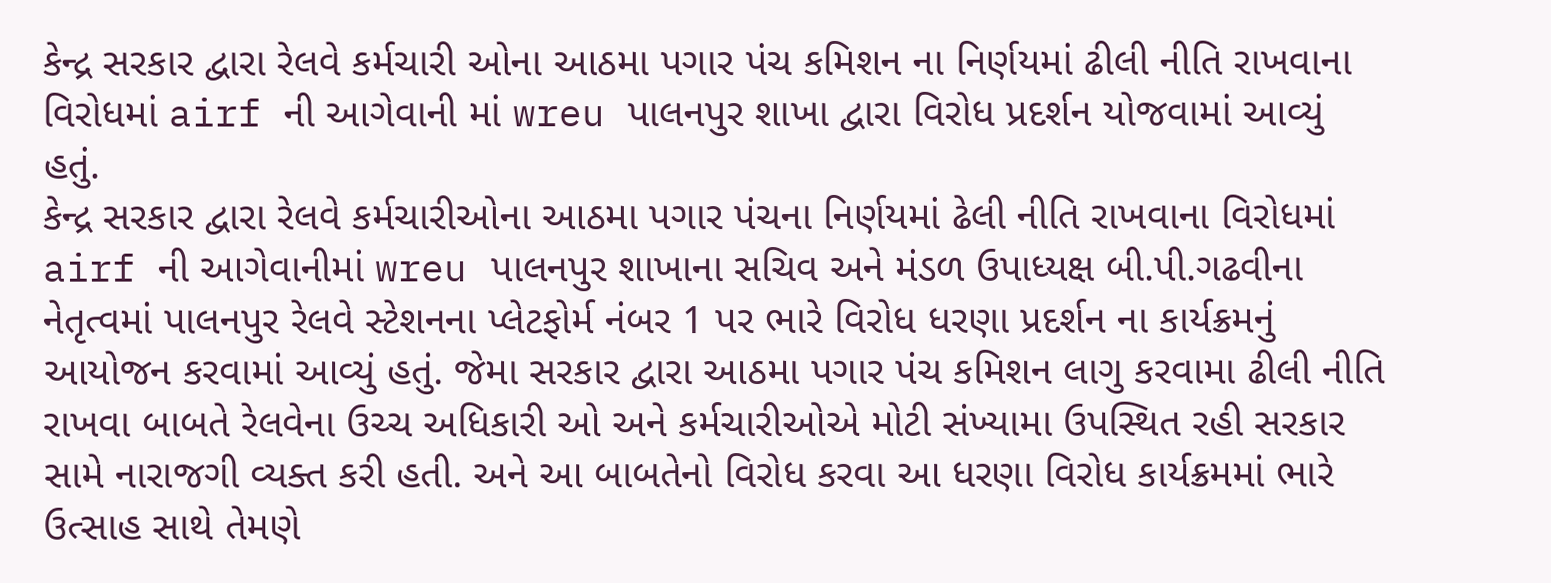કેન્દ્ર સરકાર દ્વારા રેલવે કર્મચારી ઓના આઠમા પગાર પંચ કમિશન ના નિર્ણયમાં ઢીલી નીતિ રાખવાના વિરોધમાં airf ની આગેવાની માં wreu પાલનપુર શાખા દ્વારા વિરોધ પ્રદર્શન યોજવામાં આવ્યું હતું.
કેન્દ્ર સરકાર દ્વારા રેલવે કર્મચારીઓના આઠમા પગાર પંચના નિર્ણયમાં ઢેલી નીતિ રાખવાના વિરોધમાં airf ની આગેવાનીમાં wreu પાલનપુર શાખાના સચિવ અને મંડળ ઉપાધ્યક્ષ બી.પી.ગઢવીના નેતૃત્વમાં પાલનપુર રેલવે સ્ટેશનના પ્લેટફોર્મ નંબર 1 પર ભારે વિરોધ ધરણા પ્રદર્શન ના કાર્યક્રમનું આયોજન કરવામાં આવ્યું હતું. જેમા સરકાર દ્વારા આઠમા પગાર પંચ કમિશન લાગુ કરવામા ઢીલી નીતિ રાખવા બાબતે રેલવેના ઉચ્ચ અધિકારી ઓ અને કર્મચારીઓએ મોટી સંખ્યામા ઉપસ્થિત રહી સરકાર સામે નારાજગી વ્યક્ત કરી હતી. અને આ બાબતેનો વિરોધ કરવા આ ધરણા વિરોધ કાર્યક્રમમાં ભારે ઉત્સાહ સાથે તેમણે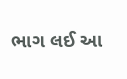ભાગ લઈ આ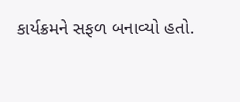કાર્યક્રમને સફળ બનાવ્યો હતો.